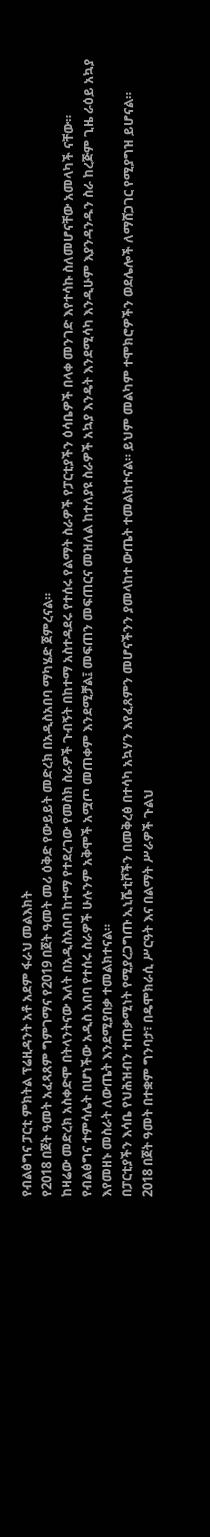የብልፅግና ፓርቲ ምክትል ፕሬዚዳንት አቶ አደም ፋራህ መልእክት
የ2018 በጀት ዓመት አፈጻጸም ግምገማና የ2019 በጀት ዓመት መሪ ዕቅድ የውይይት መድረክ በአዲስአበባ ማካሄድ ጀምረናል።
ከዛሬው መድረክ አስቀድሞ በትላንትናው እለት በአዲስአበባ ከተማ የተደረገው የመስክ ስራዎች ጉብኝት በከተማ አስተዳደሩ የተሰሩ የልማት ስራዎች የፓርቲያችን ዕሳቤዎች በላቀ መንገድ እየተሳኩ ስለመሆናቸው አመላካች ናቸው።
የብልፅግና ተምሳሌት በሆነችው አዲስ አበባ የተሰሩ ስራዎች ሁሉንም አቅሞች አሟጦ መጠቀም እንደሚቻል፤ መፍጠን መፍጠርና መዝለል ከተለያዩ ስራዎች አኳያ እንዴት እንደሚሳካ እንዲሁም እያንዳንዱን ስራ ከረጅም ጊዜ ራዕይ አኳያ እየመዘኑ መስራት ለውጤት እንደሚያበቃ ተመልክተናል።
በፓርቲያችን እሳቤ የህሕዝብን ተጠቃሚነት የሚያረጋግጡ ኢኒሼቲቮችን በመቅረፅ በተሳካ አኳሃን እየፈጸምን መሆናችንን ያመላከተ ውጤት ተመልክተናል። ይህም መልካም ተሞክሮዎችን ወደሌሎች ለማሸጋገር የሚያግዝ ይሆናል።
2018 በጀት ዓመት በተቋም ግንባታ፣ በዴሞክራሲ ሥርዓት እና በልማት ሥራዎች ጉልህ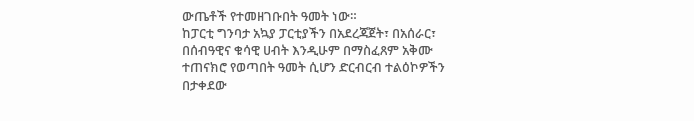ውጤቶች የተመዘገቡበት ዓመት ነው።
ከፓርቲ ግንባታ አኳያ ፓርቲያችን በአደረጃጀት፣ በአሰራር፣ በሰብዓዊና ቁሳዊ ሀብት እንዲሁም በማስፈጸም አቅሙ ተጠናክሮ የወጣበት ዓመት ሲሆን ድርብርብ ተልዕኮዎችን በታቀደው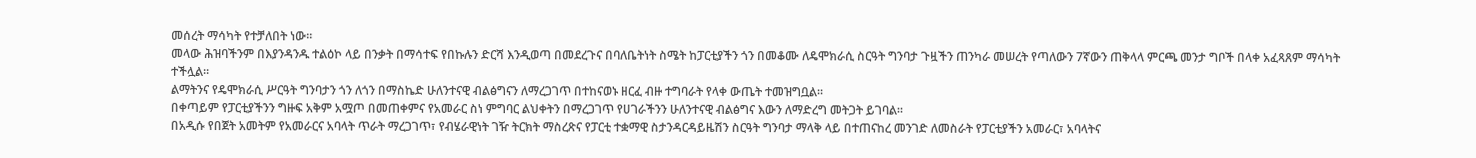መሰረት ማሳካት የተቻለበት ነው።
መላው ሕዝባችንም በእያንዳንዱ ተልዕኮ ላይ በንቃት በማሳተፍ የበኩሉን ድርሻ እንዲወጣ በመደረጉና በባለቤትነት ስሜት ከፓርቲያችን ጎን በመቆሙ ለዴሞክራሲ ስርዓት ግንባታ ጉዟችን ጠንካራ መሠረት የጣለውን 7ኛውን ጠቅላላ ምርጫ መንታ ግቦች በላቀ አፈጻጸም ማሳካት ተችሏል።
ልማትንና የዴሞክራሲ ሥርዓት ግንባታን ጎን ለጎን በማስኬድ ሁለንተናዊ ብልፅግናን ለማረጋገጥ በተከናወኑ ዘርፈ ብዙ ተግባራት የላቀ ውጤት ተመዝግቧል።
በቀጣይም የፓርቲያችንን ግዙፍ አቅም አሟጦ በመጠቀምና የአመራር ስነ ምግባር ልህቀትን በማረጋገጥ የሀገራችንን ሁለንተናዊ ብልፅግና እውን ለማድረግ መትጋት ይገባል።
በአዲሱ የበጀት አመትም የአመራርና አባላት ጥራት ማረጋገጥ፣ የብሄራዊነት ገዥ ትርክት ማስረጽና የፓርቲ ተቋማዊ ስታንዳርዳይዜሽን ስርዓት ግንባታ ማላቅ ላይ በተጠናከረ መንገድ ለመስራት የፓርቲያችን አመራር፣ አባላትና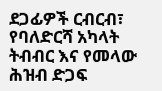ደጋፊዎች ርብርብ፣ የባለድርሻ አካላት ትብብር እና የመላው ሕዝብ ድጋፍ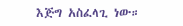እጅግ አስፈላጊ ነው።